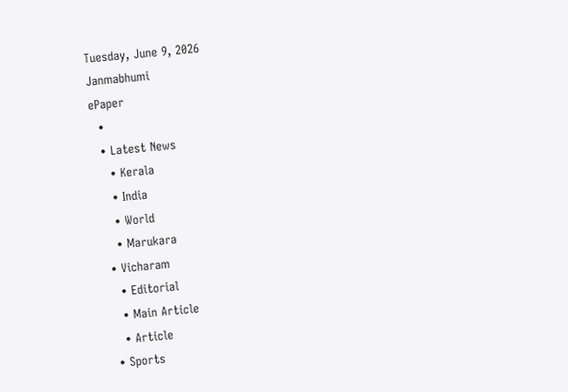Tuesday, June 9, 2026
Janmabhumi
ePaper
  •
  • Latest News
    • Kerala
    • India
    • World
    • Marukara
  • Vicharam
    • Editorial
    • Main Article
    • Article
  • Sports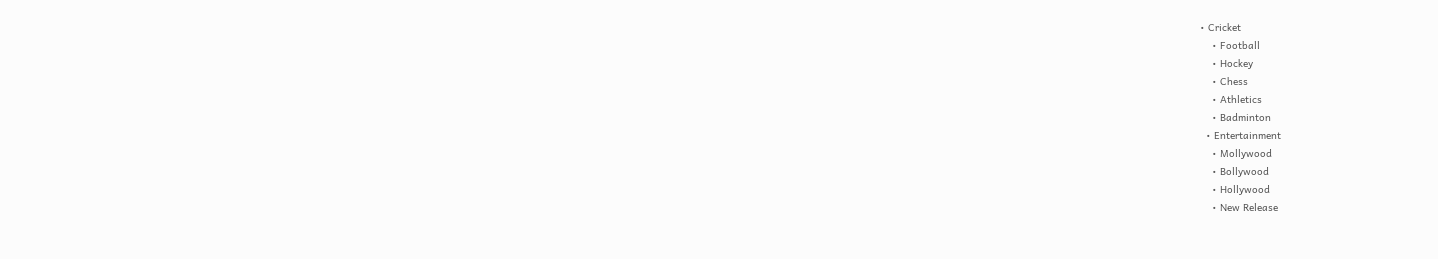• Cricket
    • Football
    • Hockey
    • Chess
    • Athletics
    • Badminton
  • Entertainment
    • Mollywood
    • Bollywood
    • Hollywood
    • New Release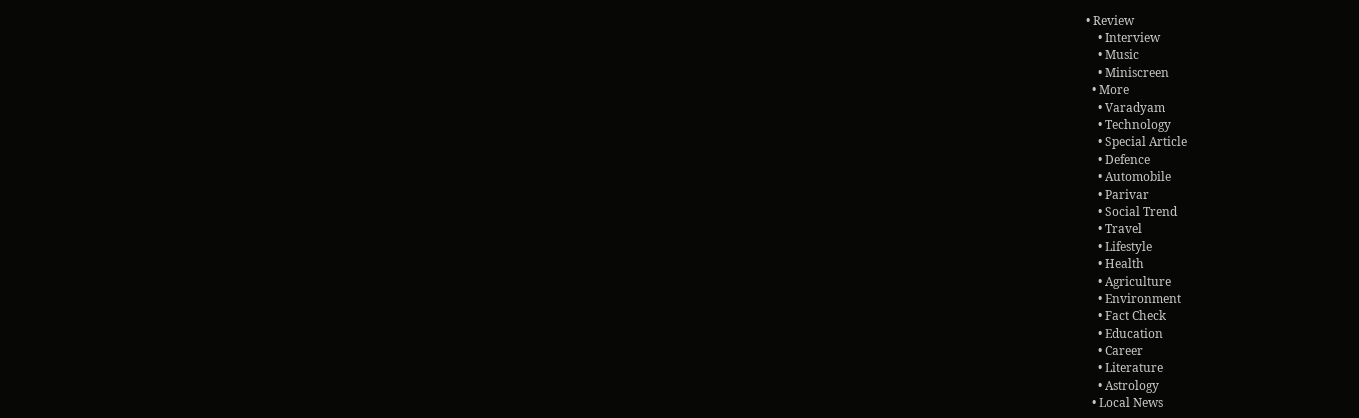• Review
    • Interview
    • Music
    • Miniscreen
  • More
    • Varadyam
    • Technology
    • Special Article
    • Defence
    • Automobile
    • Parivar
    • Social Trend
    • Travel
    • Lifestyle
    • Health
    • Agriculture
    • Environment
    • Fact Check
    • Education
    • Career
    • Literature
    • Astrology
  • Local News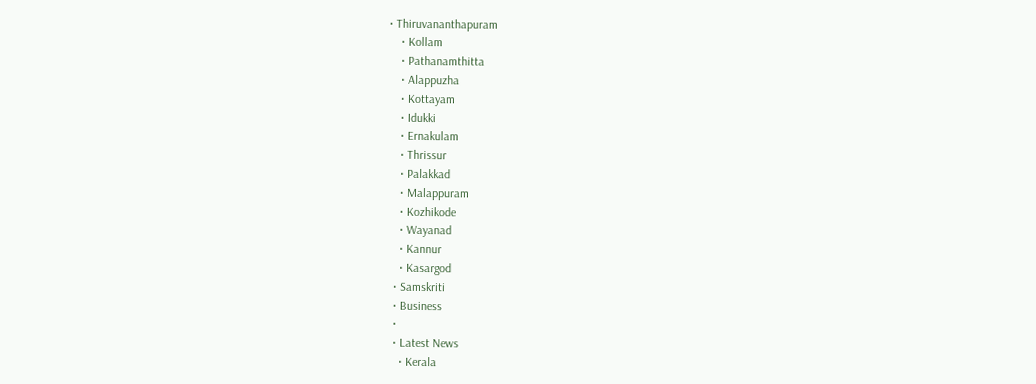• Thiruvananthapuram
    • Kollam
    • Pathanamthitta
    • Alappuzha
    • Kottayam
    • Idukki
    • Ernakulam
    • Thrissur
    • Palakkad
    • Malappuram
    • Kozhikode
    • Wayanad
    • Kannur
    • Kasargod
  • Samskriti
  • Business
  •
  • Latest News
    • Kerala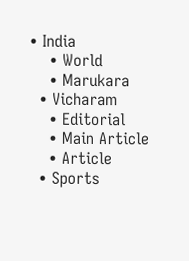• India
    • World
    • Marukara
  • Vicharam
    • Editorial
    • Main Article
    • Article
  • Sports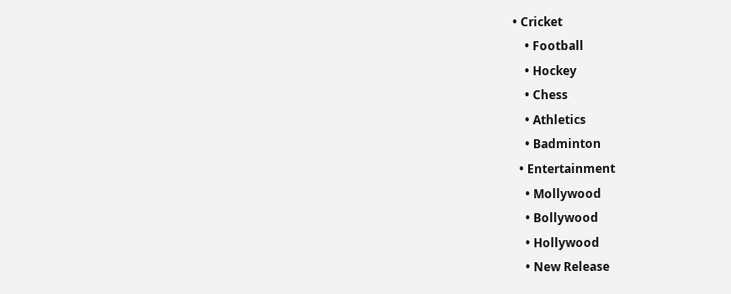• Cricket
    • Football
    • Hockey
    • Chess
    • Athletics
    • Badminton
  • Entertainment
    • Mollywood
    • Bollywood
    • Hollywood
    • New Release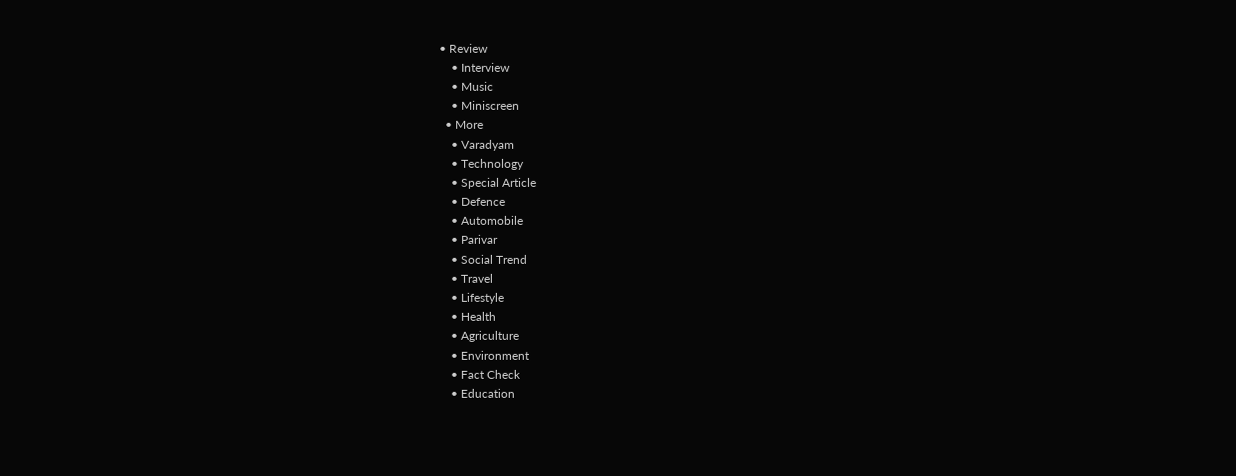• Review
    • Interview
    • Music
    • Miniscreen
  • More
    • Varadyam
    • Technology
    • Special Article
    • Defence
    • Automobile
    • Parivar
    • Social Trend
    • Travel
    • Lifestyle
    • Health
    • Agriculture
    • Environment
    • Fact Check
    • Education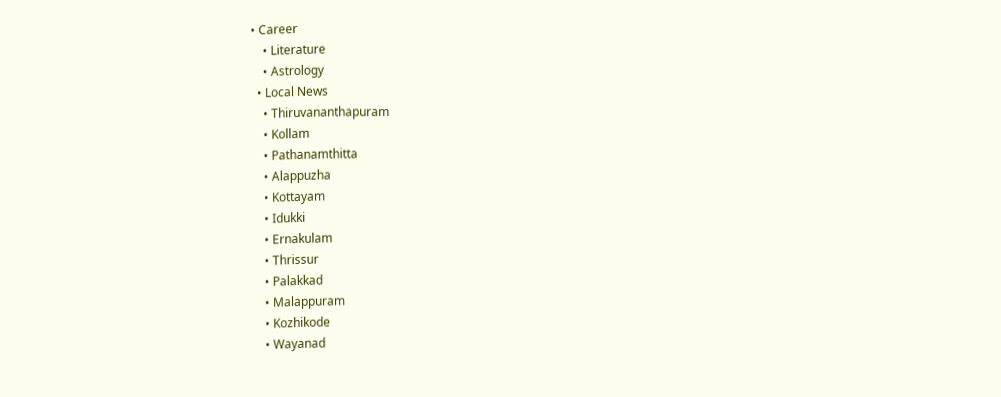• Career
    • Literature
    • Astrology
  • Local News
    • Thiruvananthapuram
    • Kollam
    • Pathanamthitta
    • Alappuzha
    • Kottayam
    • Idukki
    • Ernakulam
    • Thrissur
    • Palakkad
    • Malappuram
    • Kozhikode
    • Wayanad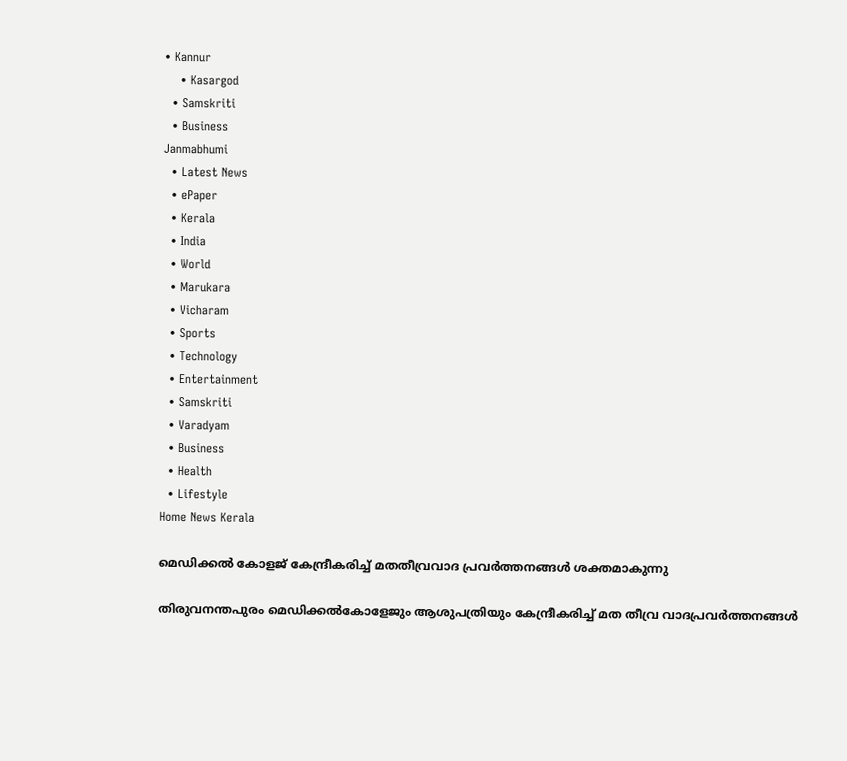• Kannur
    • Kasargod
  • Samskriti
  • Business
Janmabhumi
  • Latest News
  • ePaper
  • Kerala
  • India
  • World
  • Marukara
  • Vicharam
  • Sports
  • Technology
  • Entertainment
  • Samskriti
  • Varadyam
  • Business
  • Health
  • Lifestyle
Home News Kerala

മെഡിക്കല്‍ കോളജ് കേന്ദ്രീകരിച്ച് മതതീവ്രവാദ പ്രവര്‍ത്തനങ്ങള്‍ ശക്തമാകുന്നു

തിരുവനന്തപുരം മെഡിക്കല്‍കോളേജും ആശുപത്രിയും കേന്ദ്രീകരിച്ച് മത തീവ്ര വാദപ്രവര്‍ത്തനങ്ങള്‍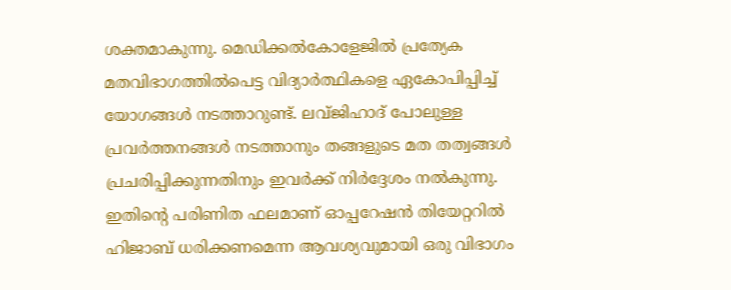ശക്തമാകുന്നു. മെഡിക്കല്‍കോളേജില്‍ പ്രത്യേക മതവിഭാഗത്തില്‍പെട്ട വിദ്യാര്‍ത്ഥികളെ ഏകോപിപ്പിച്ച് യോഗങ്ങള്‍ നടത്താറുണ്ട്. ലവ്ജിഹാദ് പോലുള്ള പ്രവര്‍ത്തനങ്ങള്‍ നടത്താനും തങ്ങളുടെ മത തത്വങ്ങള്‍ പ്രചരിപ്പിക്കുന്നതിനും ഇവര്‍ക്ക് നിര്‍ദ്ദേശം നല്‍കുന്നു. ഇതിന്റെ പരിണിത ഫലമാണ് ഓപ്പറേഷന്‍ തിയേറ്ററില്‍ ഹിജാബ് ധരിക്കണമെന്ന ആവശ്യവുമായി ഒരു വിഭാഗം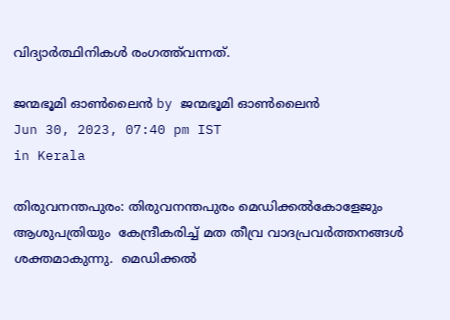വിദ്യാര്‍ത്ഥിനികള്‍ രംഗത്ത്‌വന്നത്.

ജന്മഭൂമി ഓണ്‍ലൈന്‍ by ജന്മഭൂമി ഓണ്‍ലൈന്‍
Jun 30, 2023, 07:40 pm IST
in Kerala

തിരുവനന്തപുരം: തിരുവനന്തപുരം മെഡിക്കല്‍കോളേജും ആശുപത്രിയും  കേന്ദ്രീകരിച്ച് മത തീവ്ര വാദപ്രവര്‍ത്തനങ്ങള്‍ ശക്തമാകുന്നു.  മെഡിക്കല്‍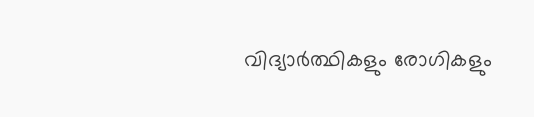വിദ്യാര്‍ത്ഥികളും രോഗികളും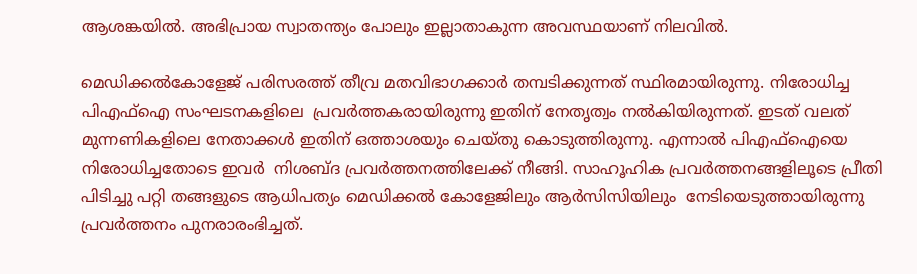ആശങ്കയില്‍. അഭിപ്രായ സ്വാതന്ത്യം പോലും ഇല്ലാതാകുന്ന അവസ്ഥയാണ് നിലവില്‍.

മെഡിക്കല്‍കോളേജ് പരിസരത്ത് തീവ്ര മതവിഭാഗക്കാര്‍ തമ്പടിക്കുന്നത് സ്ഥിരമായിരുന്നു. നിരോധിച്ച പിഎഫ്‌ഐ സംഘടനകളിലെ  പ്രവര്‍ത്തകരായിരുന്നു ഇതിന് നേതൃത്വം നല്‍കിയിരുന്നത്. ഇടത് വലത് മുന്നണികളിലെ നേതാക്കള്‍ ഇതിന് ഒത്താശയും ചെയ്തു കൊടുത്തിരുന്നു. എന്നാല്‍ പിഎഫ്‌ഐയെ നിരോധിച്ചതോടെ ഇവര്‍  നിശബ്ദ പ്രവര്‍ത്തനത്തിലേക്ക് നീങ്ങി. സാഹൂഹിക പ്രവര്‍ത്തനങ്ങളിലൂടെ പ്രീതി പിടിച്ചു പറ്റി തങ്ങളുടെ ആധിപത്യം മെഡിക്കല്‍ കോളേജിലും ആര്‍സിസിയിലും  നേടിയെടുത്തായിരുന്നു  പ്രവര്‍ത്തനം പുനരാരംഭിച്ചത്.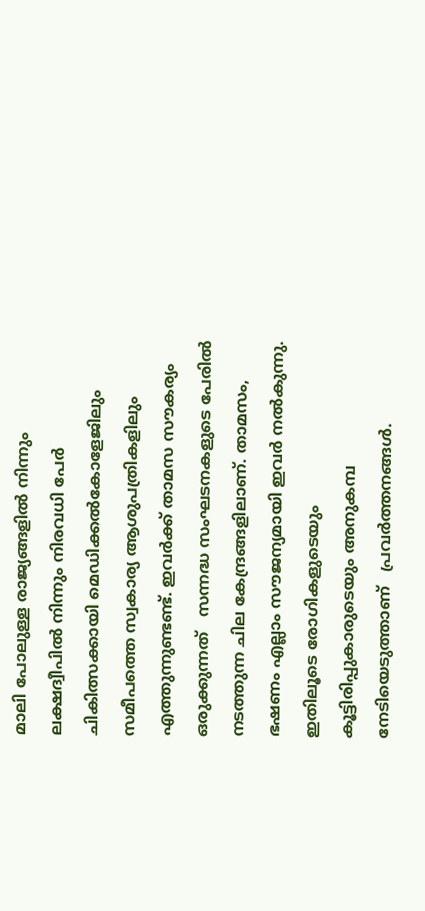മാലി പോലുള്ള രാജ്യങ്ങളില്‍ നിന്നും ലക്ഷദ്വീപില്‍ നിന്നും നിരവധി പേര്‍ ചികിത്സക്കായി മെഡിക്കല്‍കോളേജിലും സമീപത്തെ സ്വകാര്യ ആശുപത്രികളിലും എത്തുന്നുണ്ടണ്ട്. ഇവര്‍ക്ക് താമസ സൗകര്യം ഒരുക്കുന്നത്   സന്നദ്ധ സംഘടനകളുടെ പേരില്‍ നടത്തുന്ന ചില കേന്ദ്രങ്ങളിലാണ്. താമസം, ഭഷണം എല്ലാം സൗജന്യമായി ഇവര്‍ നല്‍കുന്നു.  ഇതിലൂടെ രോഗികളുടെയും കൂട്ടിരിപ്പുകാരുടെയും അനുകമ്പ നേടിയെടുത്താണ്   പ്രവര്‍ത്തനങ്ങള്‍.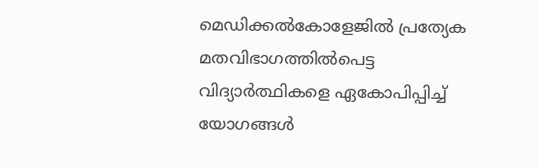മെഡിക്കല്‍കോളേജില്‍ പ്രത്യേക മതവിഭാഗത്തില്‍പെട്ട വിദ്യാര്‍ത്ഥികളെ ഏകോപിപ്പിച്ച് യോഗങ്ങള്‍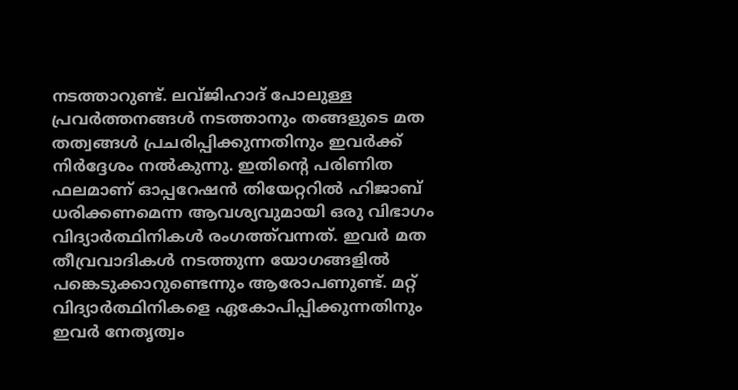നടത്താറുണ്ട്. ലവ്ജിഹാദ് പോലുള്ള പ്രവര്‍ത്തനങ്ങള്‍ നടത്താനും തങ്ങളുടെ മത തത്വങ്ങള്‍ പ്രചരിപ്പിക്കുന്നതിനും ഇവര്‍ക്ക് നിര്‍ദ്ദേശം നല്‍കുന്നു. ഇതിന്റെ പരിണിത ഫലമാണ് ഓപ്പറേഷന്‍ തിയേറ്ററില്‍ ഹിജാബ് ധരിക്കണമെന്ന ആവശ്യവുമായി ഒരു വിഭാഗം വിദ്യാര്‍ത്ഥിനികള്‍ രംഗത്ത്‌വന്നത്. ഇവര്‍ മത തീവ്രവാദികള്‍ നടത്തുന്ന യോഗങ്ങളില്‍ പങ്കെടുക്കാറുണ്ടെന്നും ആരോപണുണ്ട്. മറ്റ് വിദ്യാര്‍ത്ഥിനികളെ ഏകോപിപ്പിക്കുന്നതിനും ഇവര്‍ നേതൃത്വം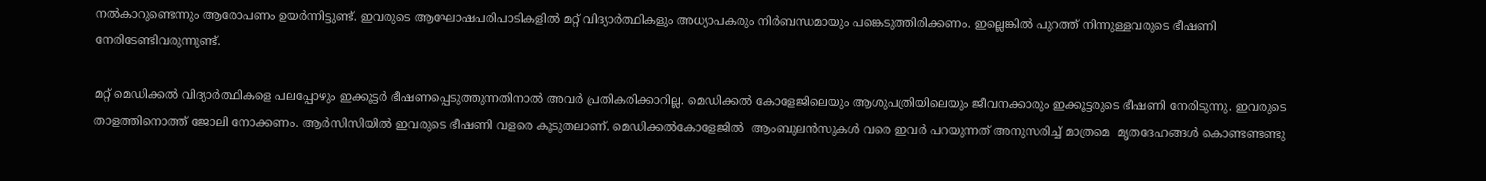നല്‍കാറുണ്ടെന്നും ആരോപണം ഉയര്‍ന്നിട്ടുണ്ട്. ഇവരുടെ ആഘോഷപരിപാടികളില്‍ മറ്റ് വിദ്യാര്‍ത്ഥികളും അധ്യാപകരും നിര്‍ബന്ധമായും പങ്കെടുത്തിരിക്കണം. ഇല്ലെങ്കില്‍ പുറത്ത് നിന്നുള്ളവരുടെ ഭീഷണി നേരിടേണ്ടിവരുന്നുണ്ട്.

മറ്റ് മെഡിക്കല്‍ വിദ്യാര്‍ത്ഥികളെ പലപ്പോഴും ഇക്കൂട്ടര്‍ ഭീഷണപ്പെടുത്തുന്നതിനാല്‍ അവര്‍ പ്രതികരിക്കാറില്ല. മെഡിക്കല്‍ കോളേജിലെയും ആശുപത്രിയിലെയും ജീവനക്കാരും ഇക്കൂട്ടരുടെ ഭീഷണി നേരിടുന്നു. ഇവരുടെ താളത്തിനൊത്ത് ജോലി നോക്കണം. ആര്‍സിസിയില്‍ ഇവരുടെ ഭീഷണി വളരെ കൂടുതലാണ്. മെഡിക്കല്‍കോളേജില്‍  ആംബുലന്‍സുകള്‍ വരെ ഇവര്‍ പറയുന്നത് അനുസരിച്ച് മാത്രമെ  മൃതദേഹങ്ങള്‍ കൊണ്ടണ്ടണ്ടു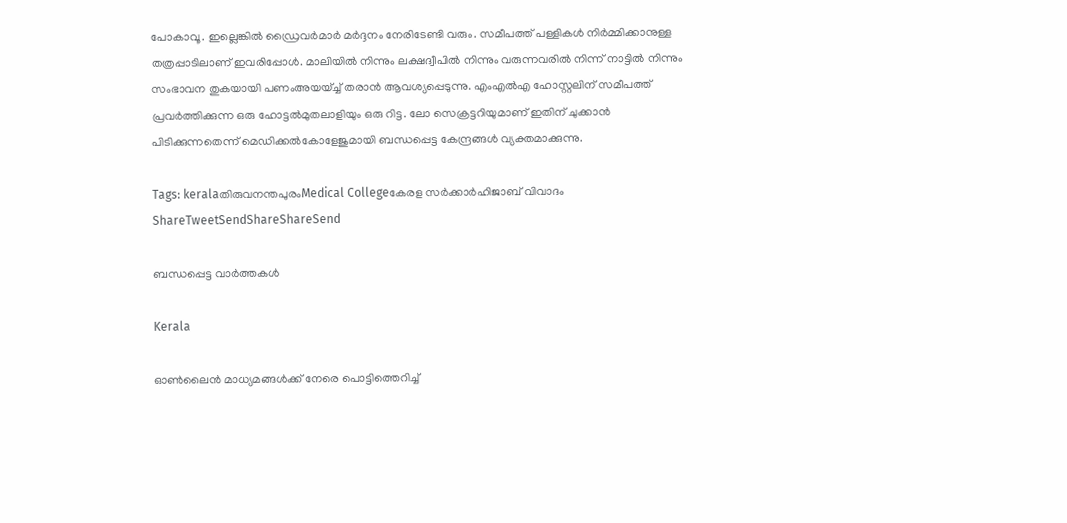പോകാവൂ. ഇല്ലെങ്കില്‍ ഡ്രൈവര്‍മാര്‍ മര്‍ദ്ദനം നേരിടേണ്ടി വരും. സമീപത്ത് പള്ളികള്‍ നിര്‍മ്മിക്കാനുള്ള തത്രപ്പാടിലാണ് ഇവരിപ്പോള്‍. മാലിയില്‍ നിന്നും ലക്ഷദ്വീപില്‍ നിന്നും വരുന്നവരില്‍ നിന്ന് നാട്ടില്‍ നിന്നും സംഭാവന തുകയായി പണംഅയയ്ച്ച് തരാന്‍ ആവശ്യപ്പെടുന്നു. എംഎല്‍എ ഹോസ്റ്റലിന് സമീപത്ത് പ്രവര്‍ത്തിക്കുന്ന ഒരു ഹോട്ടല്‍മുതലാളിയും ഒരു റിട്ട. ലോ സെക്രട്ടറിയുമാണ് ഇതിന് ചുക്കാന്‍ പിടിക്കുന്നതെന്ന് മെഡിക്കല്‍കോളേജുമായി ബന്ധപ്പെട്ട കേന്ദ്രങ്ങള്‍ വ്യക്തമാക്കുന്നു.

Tags: keralaതിരുവനന്തപുരംMedical Collegeകേരള സര്‍ക്കാര്‍ഹിജാബ് വിവാദം
ShareTweetSendShareShareSend

ബന്ധപ്പെട്ട വാര്‍ത്തകള്‍

Kerala

ഓൺലൈൻ മാധ്യമങ്ങൾക്ക് നേരെ പൊട്ടിത്തെറിച്ച്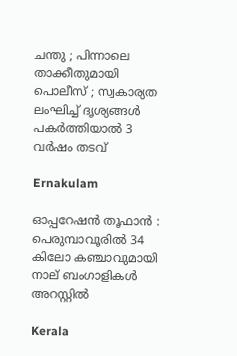ചന്തു ; പിന്നാലെ താക്കീതുമായി പൊലീസ് ; സ്വകാര്യത ലംഘിച്ച് ദൃശ്യങ്ങൾ പകർത്തിയാൽ 3 വർഷം തടവ്

Ernakulam

ഓപ്പറേഷൻ തൂഫാൻ : പെരുമ്പാവൂരിൽ 34 കിലോ കഞ്ചാവുമായി നാല് ബംഗാളികൾ അറസ്റ്റിൽ

Kerala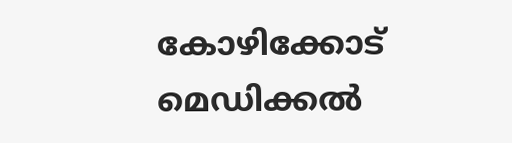കോഴിക്കോട് മെഡിക്കല്‍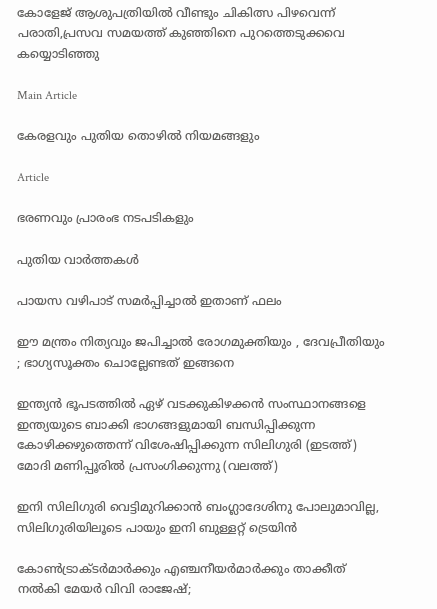കോളേജ് ആശുപത്രിയില്‍ വീണ്ടും ചികിത്സ പിഴവെന്ന് പരാതി,പ്രസവ സമയത്ത് കുഞ്ഞിനെ പുറത്തെടുക്കവെ കയ്യൊടിഞ്ഞു

Main Article

കേരളവും പുതിയ തൊഴില്‍ നിയമങ്ങളും

Article

ഭരണവും പ്രാരംഭ നടപടികളും

പുതിയ വാര്‍ത്തകള്‍

പായസ വഴിപാട് സമർപ്പിച്ചാൽ ഇതാണ് ഫലം

ഈ മന്ത്രം നിത്യവും ജപിച്ചാൽ രോഗമുക്തിയും , ദേവപ്രീതിയും ; ഭാഗ്യസൂക്തം ചൊല്ലേണ്ടത് ഇങ്ങനെ

ഇന്ത്യന്‍ ഭൂപടത്തില്‍ ഏഴ് വടക്കുകിഴക്കന്‍ സംസ്ഥാനങ്ങളെ ഇന്ത്യയുടെ ബാക്കി ഭാഗങ്ങളുമായി ബന്ധിപ്പിക്കുന്ന കോഴിക്കഴുത്തെന്ന് വിശേഷിപ്പിക്കുന്ന സിലിഗുരി (ഇടത്ത്) മോദി മണിപ്പൂരില്‍ പ്രസംഗിക്കുന്നു (വലത്ത്)

ഇനി സിലിഗുരി വെട്ടിമുറിക്കാന്‍ ബംഗ്ലാദേശിനു പോലുമാവില്ല, സിലിഗുരിയിലൂടെ പായും ഇനി ബുള്ളറ്റ് ട്രെയിന്‍

കോണ്‍ട്രാക്ടര്‍മാര്‍ക്കും എഞ്ചനീയര്‍മാര്‍ക്കും താക്കീത് നല്‍കി മേയര്‍ വിവി രാജേഷ്;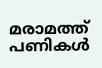മരാമത്ത് പണികള്‍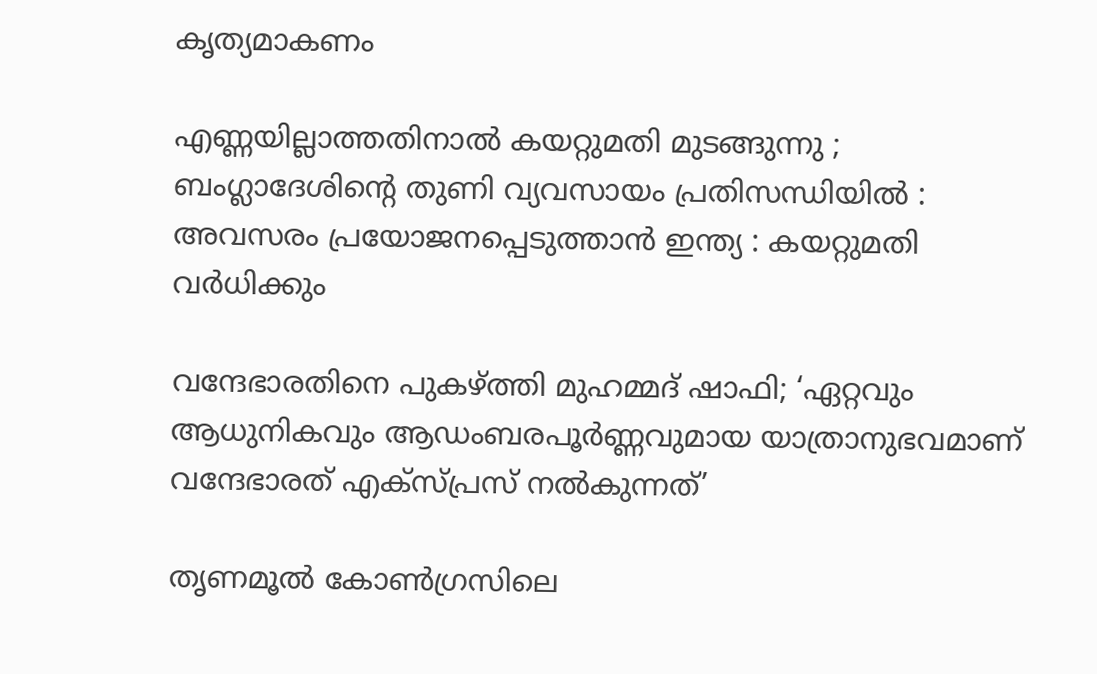കൃത്യമാകണം

എണ്ണയില്ലാത്തതിനാൽ കയറ്റുമതി മുടങ്ങുന്നു ; ബംഗ്ലാദേശിന്റെ തുണി വ്യവസായം പ്രതിസന്ധിയിൽ : അവസരം പ്രയോജനപ്പെടുത്താൻ ഇന്ത്യ : കയറ്റുമതി വർധിക്കും

വന്ദേഭാരതിനെ പുകഴ്‌ത്തി മുഹമ്മദ് ഷാഫി; ‘ഏറ്റവും ആധുനികവും ആഡംബരപൂർണ്ണവുമായ യാത്രാനുഭവമാണ് വന്ദേഭാരത് എക്സ്പ്രസ് നൽകുന്നത്’

തൃണമൂല്‍ കോണ്‍ഗ്രസിലെ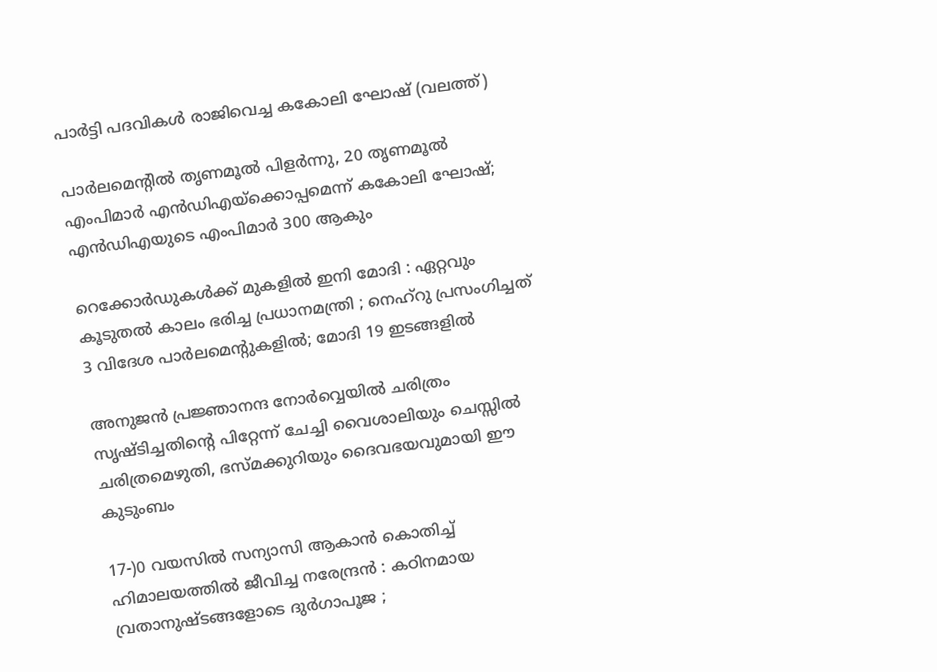പാര്‍ട്ടി പദവികള്‍ രാജിവെച്ച കകോലി ഘോഷ് (വലത്ത്)

പാര്‍ലമെന്‍റില്‍ തൃണമൂല്‍ പിളര്‍ന്നു, 20 തൃണമൂല്‍ എംപിമാര്‍ എന്‍ഡിഎയ്‌ക്കൊപ്പമെന്ന് കകോലി ഘോഷ്; എന്‍ഡിഎയുടെ എംപിമാര്‍ 300 ആകും

റെക്കോർഡുകൾക്ക് മുകളിൽ ഇനി മോദി : ഏറ്റവും കൂടുതൽ കാലം ഭരിച്ച പ്രധാനമന്ത്രി ; നെഹ്‌റു പ്രസംഗിച്ചത് 3 വിദേശ പാർലമെന്റുകളിൽ; മോദി 19 ഇടങ്ങളിൽ

അനുജന്‍ പ്രജ്ഞാനന്ദ നോര്‍വ്വെയില്‍ ചരിത്രം സൃഷ്ടിച്ചതിന്റെ പിറ്റേന്ന് ചേച്ചി വൈശാലിയും ചെസ്സില്‍ ചരിത്രമെഴുതി, ഭസ്മക്കുറിയും ദൈവഭയവുമായി ഈ കുടുംബം

17-)0 വയസിൽ സന്യാസി ആകാൻ കൊതിച്ച് ഹിമാലയത്തിൽ ജീവിച്ച നരേന്ദ്രൻ : കഠിനമായ വ്രതാനുഷ്ടങ്ങളോടെ ദുർഗാപൂജ ;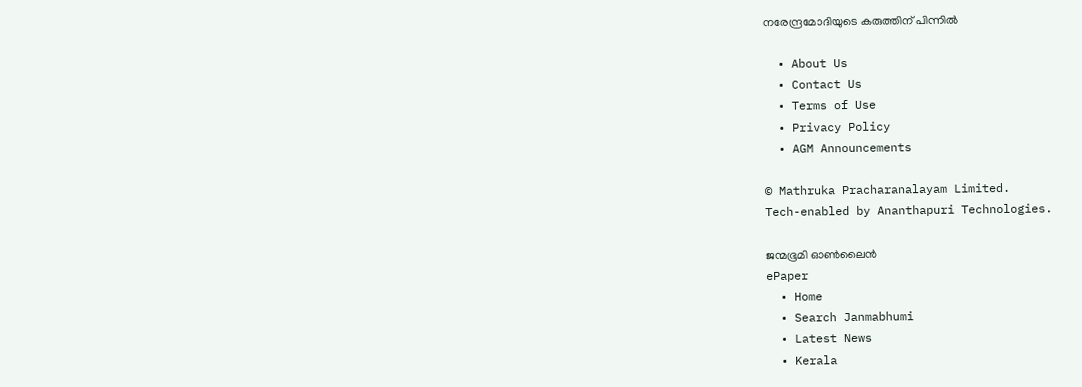നരേന്ദ്രമോദിയുടെ കരുത്തിന് പിന്നിൽ

  • About Us
  • Contact Us
  • Terms of Use
  • Privacy Policy
  • AGM Announcements

© Mathruka Pracharanalayam Limited.
Tech-enabled by Ananthapuri Technologies.

ജന്മഭൂമി ഓണ്‍ലൈന്‍
ePaper
  • Home
  • Search Janmabhumi
  • Latest News
  • Kerala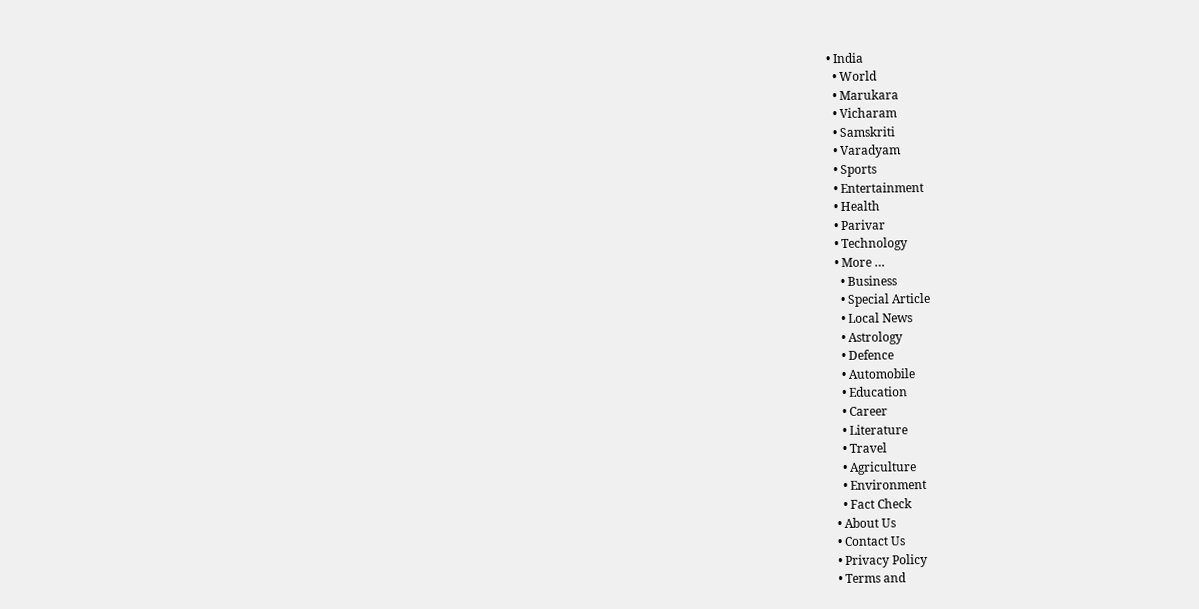• India
  • World
  • Marukara
  • Vicharam
  • Samskriti
  • Varadyam
  • Sports
  • Entertainment
  • Health
  • Parivar
  • Technology
  • More …
    • Business
    • Special Article
    • Local News
    • Astrology
    • Defence
    • Automobile
    • Education
    • Career
    • Literature
    • Travel
    • Agriculture
    • Environment
    • Fact Check
  • About Us
  • Contact Us
  • Privacy Policy
  • Terms and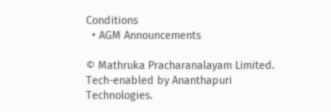Conditions
  • AGM Announcements

© Mathruka Pracharanalayam Limited.
Tech-enabled by Ananthapuri Technologies.